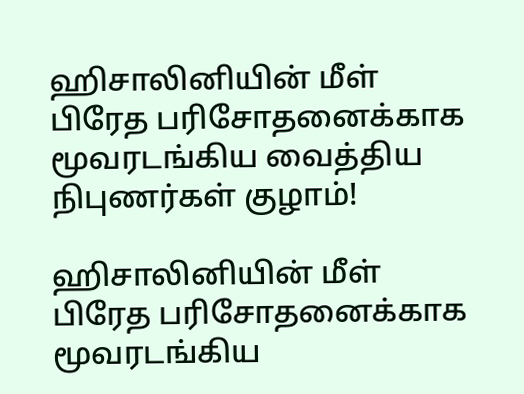ஹிசாலினியின் மீள் பிரேத பரிசோதனைக்காக மூவரடங்கிய வைத்திய நிபுணர்கள் குழாம்!

ஹிசாலினியின் மீள் பிரேத பரிசோதனைக்காக மூவரடங்கிய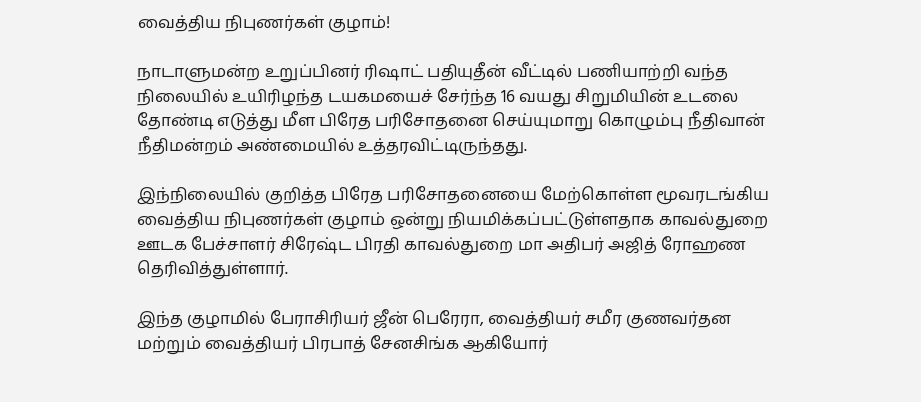வைத்திய நிபுணர்கள் குழாம்!

நாடாளுமன்ற உறுப்பினர் ரிஷாட் பதியுதீன் வீட்டில் பணியாற்றி வந்த நிலையில் உயிரிழந்த டயகமயைச் சேர்ந்த 16 வயது சிறுமியின் உடலை தோண்டி எடுத்து மீள பிரேத பரிசோதனை செய்யுமாறு கொழும்பு நீதிவான் நீதிமன்றம் அண்மையில் உத்தரவிட்டிருந்தது.

இந்நிலையில் குறித்த பிரேத பரிசோதனையை மேற்கொள்ள மூவரடங்கிய வைத்திய நிபுணர்கள் குழாம் ஒன்று நியமிக்கப்பட்டுள்ளதாக காவல்துறை ஊடக பேச்சாளர் சிரேஷ்ட பிரதி காவல்துறை மா அதிபர் அஜித் ரோஹண தெரிவித்துள்ளார்.

இந்த குழாமில் பேராசிரியர் ஜீன் பெரேரா, வைத்தியர் சமீர குணவர்தன மற்றும் வைத்தியர் பிரபாத் சேனசிங்க ஆகியோர்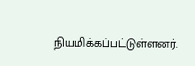நியமிக்கப்பட்டுள்ளனர்.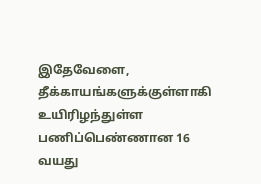இதேவேளை, தீக்காயங்களுக்குள்ளாகி உயிரிழந்துள்ள பணிப்பெண்ணான 16 வயது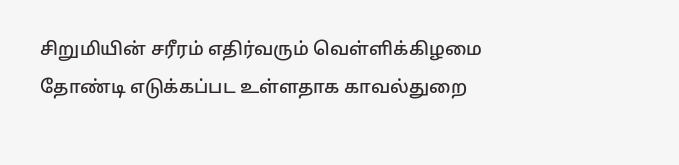சிறுமியின் சரீரம் எதிர்வரும் வெள்ளிக்கிழமை தோண்டி எடுக்கப்பட உள்ளதாக காவல்துறை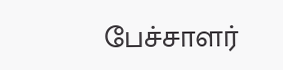பேச்சாளர்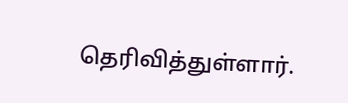தெரிவித்துள்ளார்.